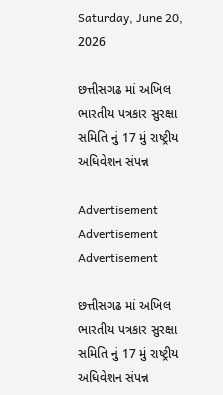Saturday, June 20, 2026

છત્તીસગઢ માં અખિલ ભારતીય પત્રકાર સુરક્ષા સમિતિ નું 17 મું રાષ્ટ્રીય અધિવેશન સંપન્ન

Advertisement
Advertisement
Advertisement

છત્તીસગઢ માં અખિલ ભારતીય પત્રકાર સુરક્ષા સમિતિ નું 17 મું રાષ્ટ્રીય અધિવેશન સંપન્ન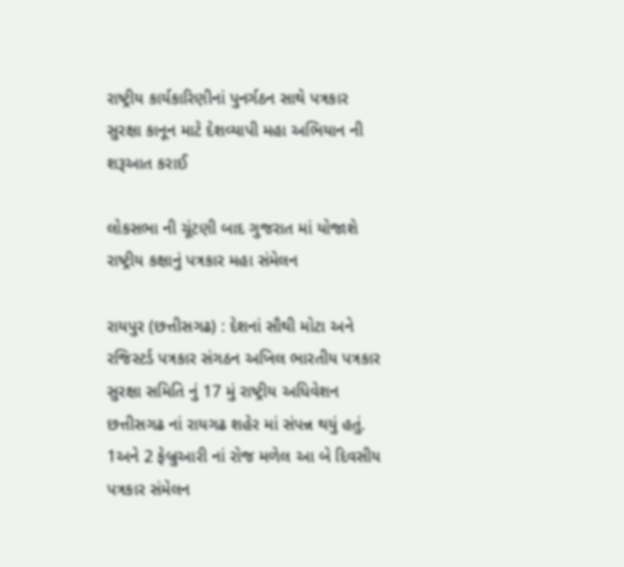રાષ્ટ્રીય કાર્યકારિણીનાં પુનર્ગઠન સાથે પત્રકાર સુરક્ષા કાનૂન માટે દેશવ્યાપી મહા અભિયાન ની શરૂઆત કરાઈ

લોકસભા ની ચૂંટણી બાદ ગુજરાત માં યોજાશે રાષ્ટ્રીય કક્ષાનું પત્રકાર મહા સંમેલન

રાયપુર (છત્તીસગઢ) : દેશનાં સૌથી મોટા અને રજિસ્ટર્ડ પત્રકાર સંગઠન અખિલ ભારતીય પત્રકાર સુરક્ષા સમિતિ નું 17 મું રાષ્ટ્રીય અધિવેશન છત્તીસગઢ નાં રાયગઢ શહેર માં સંપન્ન થયું હતું. 1અને 2 ફેબ્રુઆરી નાં રોજ મળેલ આ બે દિવસીય પત્રકાર સંમેલન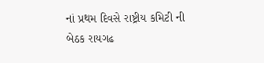નાં પ્રથમ દિવસે રાષ્ટ્રીય કમિટી ની બેઠક રાયગઢ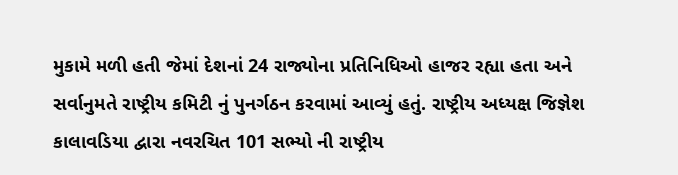મુકામે મળી હતી જેમાં દેશનાં 24 રાજ્યોના પ્રતિનિધિઓ હાજર રહ્યા હતા અને સર્વાનુમતે રાષ્ટ્રીય કમિટી નું પુનર્ગઠન કરવામાં આવ્યું હતું. રાષ્ટ્રીય અધ્યક્ષ જિજ્ઞેશ કાલાવડિયા દ્વારા નવરચિત 101 સભ્યો ની રાષ્ટ્રીય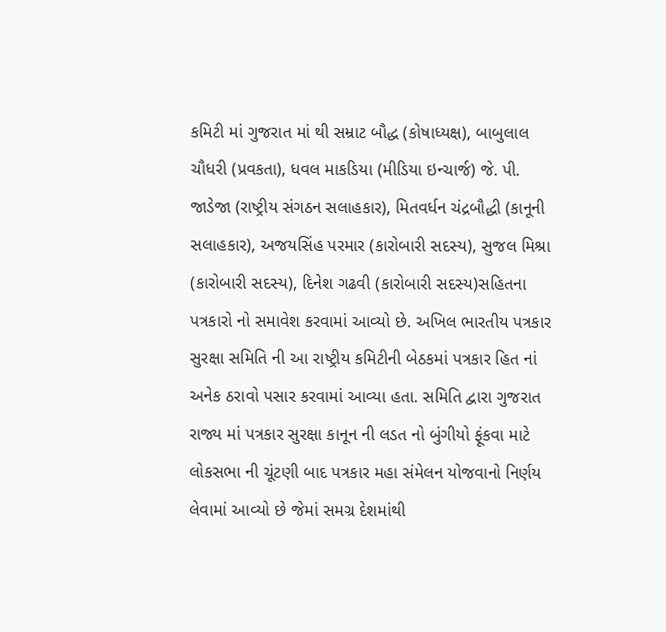કમિટી માં ગુજરાત માં થી સમ્રાટ બૌદ્ધ (કોષાધ્યક્ષ), બાબુલાલ ચૌધરી (પ્રવકતા), ધવલ માકડિયા (મીડિયા ઇન્ચાર્જ) જે. પી. જાડેજા (રાષ્ટ્રીય સંગઠન સલાહકાર), મિતવર્ધન ચંદ્રબૌદ્ધી (કાનૂની સલાહકાર), અજયસિંહ પરમાર (કારોબારી સદસ્ય), સુજલ મિશ્રા (કારોબારી સદસ્ય), દિનેશ ગઢવી (કારોબારી સદસ્ય)સહિતના પત્રકારો નો સમાવેશ કરવામાં આવ્યો છે. અખિલ ભારતીય પત્રકાર સુરક્ષા સમિતિ ની આ રાષ્ટ્રીય કમિટીની બેઠકમાં પત્રકાર હિત નાં અનેક ઠરાવો પસાર કરવામાં આવ્યા હતા. સમિતિ દ્વારા ગુજરાત રાજ્ય માં પત્રકાર સુરક્ષા કાનૂન ની લડત નો બુંગીયો ફૂંકવા માટે લોકસભા ની ચૂંટણી બાદ પત્રકાર મહા સંમેલન યોજવાનો નિર્ણય લેવામાં આવ્યો છે જેમાં સમગ્ર દેશમાંથી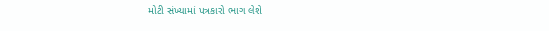મોટી સંખ્યામાં પત્રકારો ભાગ લેશે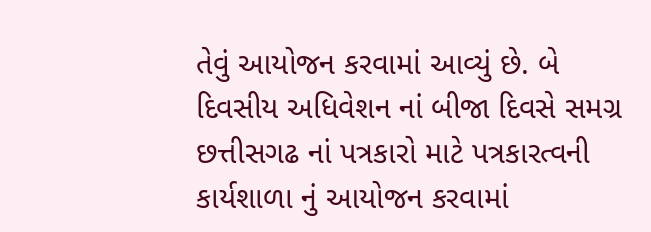તેવું આયોજન કરવામાં આવ્યું છે. બે દિવસીય અધિવેશન નાં બીજા દિવસે સમગ્ર છત્તીસગઢ નાં પત્રકારો માટે પત્રકારત્વની કાર્યશાળા નું આયોજન કરવામાં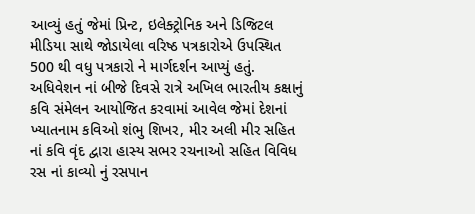આવ્યું હતું જેમાં પ્રિન્ટ, ઇલેક્ટ્રોનિક અને ડિજિટલ મીડિયા સાથે જોડાયેલા વરિષ્ઠ પત્રકારોએ ઉપસ્થિત 500 થી વધુ પત્રકારો ને માર્ગદર્શન આપ્યું હતું. અધિવેશન નાં બીજે દિવસે રાત્રે અખિલ ભારતીય કક્ષાનું કવિ સંમેલન આયોજિત કરવામાં આવેલ જેમાં દેશનાં ખ્યાતનામ કવિઓ શંભુ શિખર, મીર અલી મીર સહિત નાં કવિ વૃંદ દ્વારા હાસ્ય સભર રચનાઓ સહિત વિવિધ રસ નાં કાવ્યો નું રસપાન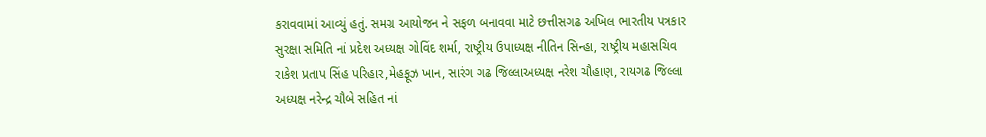કરાવવામાં આવ્યું હતું. સમગ્ર આયોજન ને સફળ બનાવવા માટે છત્તીસગઢ અખિલ ભારતીય પત્રકાર સુરક્ષા સમિતિ નાં પ્રદેશ અધ્યક્ષ ગોવિંદ શર્મા, રાષ્ટ્રીય ઉપાધ્યક્ષ નીતિન સિન્હા, રાષ્ટ્રીય મહાસચિવ રાકેશ પ્રતાપ સિંહ પરિહાર,મેહફૂઝ ખાન, સારંગ ગઢ જિલ્લાઅધ્યક્ષ નરેશ ચૌહાણ, રાયગઢ જિલ્લા અધ્યક્ષ નરેન્દ્ર ચૌબે સહિત નાં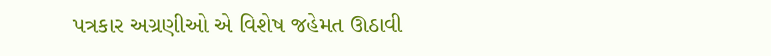પત્રકાર અગ્રણીઓ એ વિશેષ જહેમત ઊઠાવી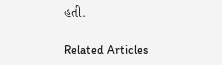હતી.

Related Articles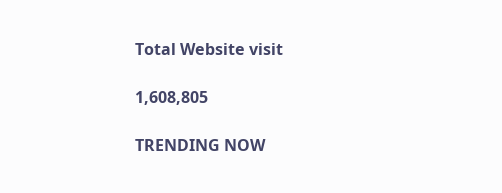Total Website visit

1,608,805

TRENDING NOW